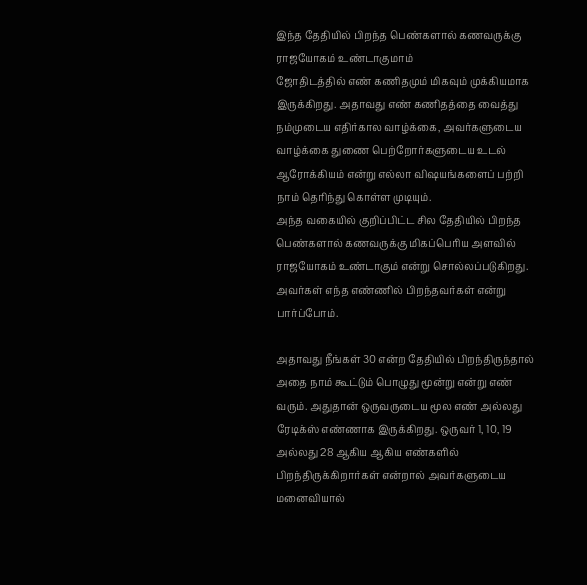இந்த தேதியில் பிறந்த பெண்களால் கணவருக்கு ராஜயோகம் உண்டாகுமாம்
ஜோதிடத்தில் எண் கணிதமும் மிகவும் முக்கியமாக இருக்கிறது. அதாவது எண் கணிதத்தை வைத்து நம்முடைய எதிர்கால வாழ்க்கை, அவர்களுடைய வாழ்க்கை துணை பெற்றோர்களுடைய உடல் ஆரோக்கியம் என்று எல்லா விஷயங்களைப் பற்றி நாம் தெரிந்து கொள்ள முடியும்.
அந்த வகையில் குறிப்பிட்ட சில தேதியில் பிறந்த பெண்களால் கணவருக்கு மிகப்பெரிய அளவில் ராஜயோகம் உண்டாகும் என்று சொல்லப்படுகிறது. அவர்கள் எந்த எண்ணில் பிறந்தவர்கள் என்று பார்ப்போம்.

அதாவது நீங்கள் 30 என்ற தேதியில் பிறந்திருந்தால் அதை நாம் கூட்டும் பொழுது மூன்று என்று எண் வரும். அதுதான் ஒருவருடைய மூல எண் அல்லது ரேடிக்ஸ் எண்ணாக இருக்கிறது. ஒருவர் 1, 10, 19 அல்லது 28 ஆகிய ஆகிய எண்களில் பிறந்திருக்கிறார்கள் என்றால் அவர்களுடைய மனைவியால்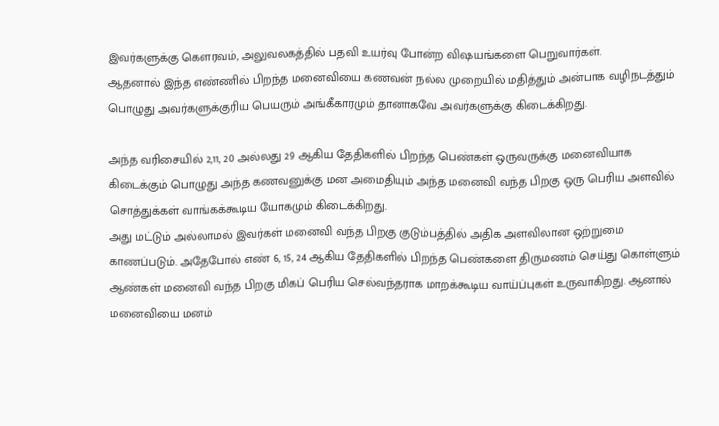இவர்களுக்கு கௌரவம், அலுவலகத்தில் பதவி உயர்வு போன்ற விஷயங்களை பெறுவார்கள்.
ஆதனால் இந்த எண்ணில் பிறந்த மனைவியை கணவன் நல்ல முறையில் மதித்தும் அன்பாக வழிநடத்தும் பொழுது அவர்களுக்குரிய பெயரும் அங்கீகாரமும் தானாகவே அவர்களுக்கு கிடைக்கிறது.

அந்த வரிசையில் 2,11, 20 அல்லது 29 ஆகிய தேதிகளில் பிறந்த பெண்கள் ஒருவருக்கு மனைவியாக கிடைக்கும் பொழுது அந்த கணவனுக்கு மன அமைதியும் அந்த மனைவி வந்த பிறகு ஒரு பெரிய அளவில் சொத்துக்கள் வாங்கக்கூடிய யோகமும் கிடைக்கிறது.
அது மட்டும் அல்லாமல் இவர்கள் மனைவி வந்த பிறகு குடும்பத்தில் அதிக அளவிலான ஒற்றுமை காணப்படும். அதேபோல் எண் 6, 15, 24 ஆகிய தேதிகளில் பிறந்த பெண்களை திருமணம் செய்து கொள்ளும் ஆண்கள் மனைவி வந்த பிறகு மிகப் பெரிய செல்வந்தராக மாறக்கூடிய வாய்ப்புகள் உருவாகிறது. ஆனால் மனைவியை மனம்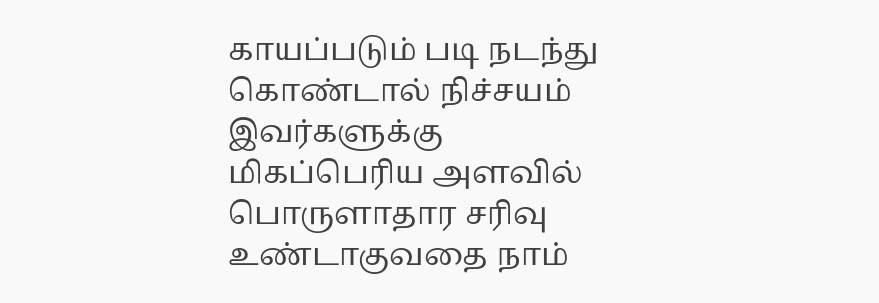காயப்படும் படி நடந்து கொண்டால் நிச்சயம் இவர்களுக்கு மிகப்பெரிய அளவில் பொருளாதார சரிவு உண்டாகுவதை நாம்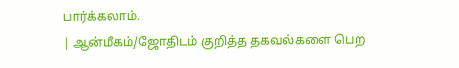பார்க்கலாம்.
| ஆன்மீகம்/ஜோதிடம் குறித்த தகவல்களை பெற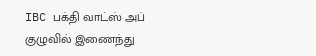IBC பக்தி வாட்ஸ் அப் குழுவில் இணைந்து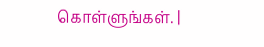கொள்ளுங்கள். |